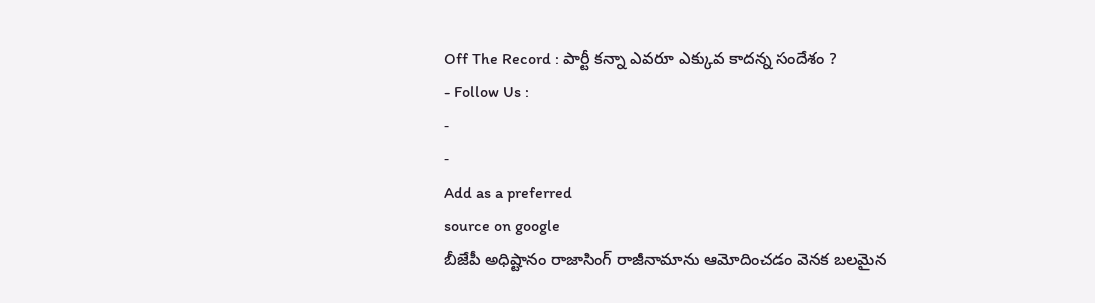Off The Record : పార్టీ కన్నా ఎవరూ ఎక్కువ కాదన్న సందేశం ?
- Follow Us :
-
-
Add as a preferred
source on google
బీజేపీ అధిష్టానం రాజాసింగ్ రాజీనామాను ఆమోదించడం వెనక బలమైన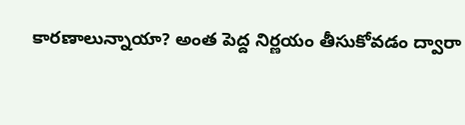కారణాలున్నాయా? అంత పెద్ద నిర్ణయం తీసుకోవడం ద్వారా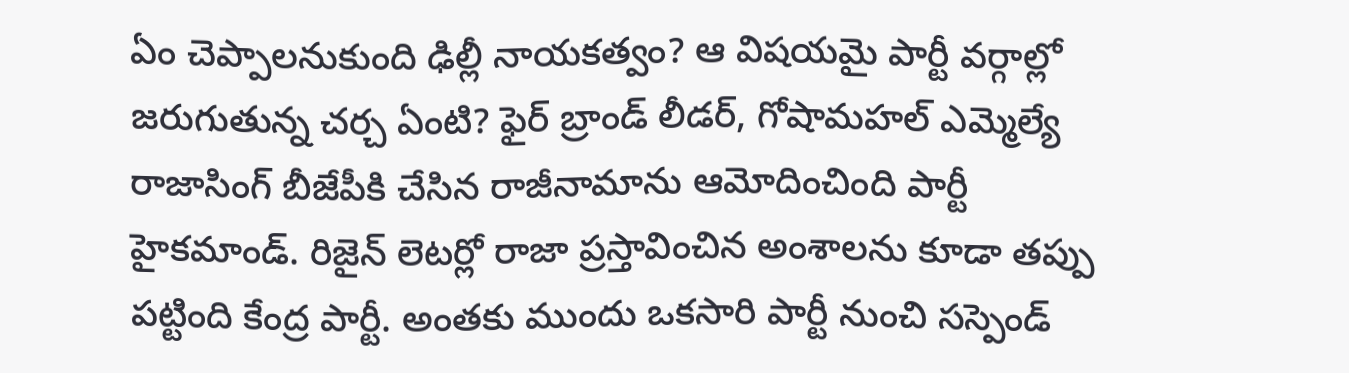ఏం చెప్పాలనుకుంది ఢిల్లీ నాయకత్వం? ఆ విషయమై పార్టీ వర్గాల్లో జరుగుతున్న చర్చ ఏంటి? ఫైర్ బ్రాండ్ లీడర్, గోషామహల్ ఎమ్మెల్యే రాజాసింగ్ బీజేపీకి చేసిన రాజీనామాను ఆమోదించింది పార్టీ హైకమాండ్. రిజైన్ లెటర్లో రాజా ప్రస్తావించిన అంశాలను కూడా తప్పు పట్టింది కేంద్ర పార్టీ. అంతకు ముందు ఒకసారి పార్టీ నుంచి సస్పెండ్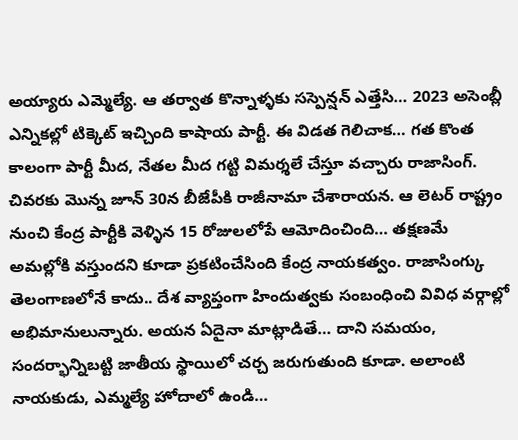అయ్యారు ఎమ్మెల్యే. ఆ తర్వాత కొన్నాళ్ళకు సస్పెన్షన్ ఎత్తేసి… 2023 అసెంబ్లీ ఎన్నికల్లో టిక్కెట్ ఇచ్చింది కాషాయ పార్టీ. ఈ విడత గెలిచాక… గత కొంత కాలంగా పార్టీ మీద, నేతల మీద గట్టి విమర్శలే చేస్తూ వచ్చారు రాజాసింగ్. చివరకు మొన్న జూన్ 30న బీజేపీకి రాజీనామా చేశారాయన. ఆ లెటర్ రాష్ట్రం నుంచి కేంద్ర పార్టీకి వెళ్ళిన 15 రోజులలోపే ఆమోదించింది… తక్షణమే అమల్లోకి వస్తుందని కూడా ప్రకటించేసింది కేంద్ర నాయకత్వం. రాజాసింగ్కు తెలంగాణలోనే కాదు.. దేశ వ్యాప్తంగా హిందుత్వకు సంబంధించి వివిధ వర్గాల్లో అభిమానులున్నారు. అయన ఏదైనా మాట్లాడితే… దాని సమయం, సందర్భాన్నిబట్టి జాతీయ స్థాయిలో చర్చ జరుగుతుంది కూడా. అలాంటి నాయకుడు, ఎమ్మల్యే హోదాలో ఉండి…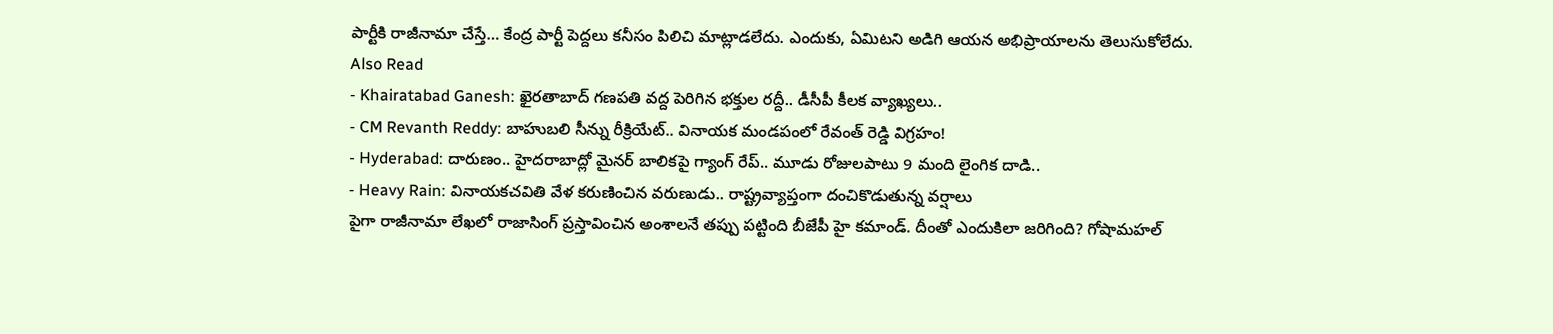పార్టీకి రాజీనామా చేస్తే… కేంద్ర పార్టీ పెద్దలు కనీసం పిలిచి మాట్లాడలేదు. ఎందుకు, ఏమిటని అడిగి ఆయన అభిప్రాయాలను తెలుసుకోలేదు.
Also Read
- Khairatabad Ganesh: ఖైరతాబాద్ గణపతి వద్ద పెరిగిన భక్తుల రద్దీ.. డీసీపీ కీలక వ్యాఖ్యలు..
- CM Revanth Reddy: బాహుబలి సీన్ను రీక్రియేట్.. వినాయక మండపంలో రేవంత్ రెడ్డి విగ్రహం!
- Hyderabad: దారుణం.. హైదరాబాద్లో మైనర్ బాలికపై గ్యాంగ్ రేప్.. మూడు రోజులపాటు 9 మంది లైంగిక దాడి..
- Heavy Rain: వినాయకచవితి వేళ కరుణించిన వరుణుడు.. రాష్ట్రవ్యాప్తంగా దంచికొడుతున్న వర్షాలు
పైగా రాజీనామా లేఖలో రాజాసింగ్ ప్రస్తావించిన అంశాలనే తప్పు పట్టింది బీజేపీ హై కమాండ్. దీంతో ఎందుకిలా జరిగింది? గోషామహల్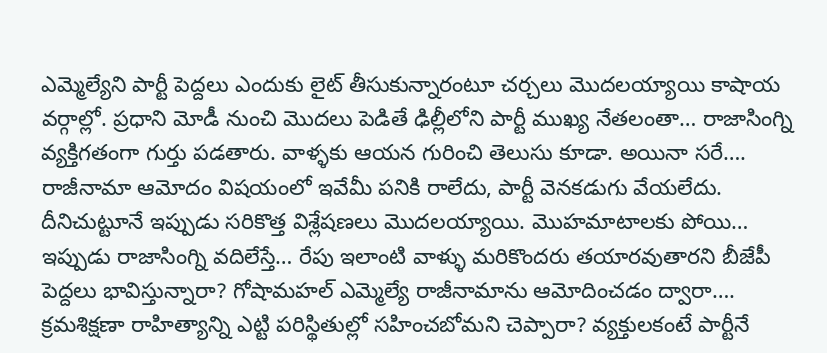ఎమ్మెల్యేని పార్టీ పెద్దలు ఎందుకు లైట్ తీసుకున్నారంటూ చర్చలు మొదలయ్యాయి కాషాయ వర్గాల్లో. ప్రధాని మోడీ నుంచి మొదలు పెడితే ఢిల్లీలోని పార్టీ ముఖ్య నేతలంతా… రాజాసింగ్ని వ్యక్తిగతంగా గుర్తు పడతారు. వాళ్ళకు ఆయన గురించి తెలుసు కూడా. అయినా సరే…. రాజీనామా ఆమోదం విషయంలో ఇవేమీ పనికి రాలేదు, పార్టీ వెనకడుగు వేయలేదు. దీనిచుట్టూనే ఇప్పుడు సరికొత్త విశ్లేషణలు మొదలయ్యాయి. మొహమాటాలకు పోయి… ఇప్పుడు రాజాసింగ్ని వదిలేస్తే… రేపు ఇలాంటి వాళ్ళు మరికొందరు తయారవుతారని బీజేపీ పెద్దలు భావిస్తున్నారా? గోషామహల్ ఎమ్మెల్యే రాజీనామాను ఆమోదించడం ద్వారా…. క్రమశిక్షణా రాహిత్యాన్ని ఎట్టి పరిస్థితుల్లో సహించబోమని చెప్పారా? వ్యక్తులకంటే పార్టీనే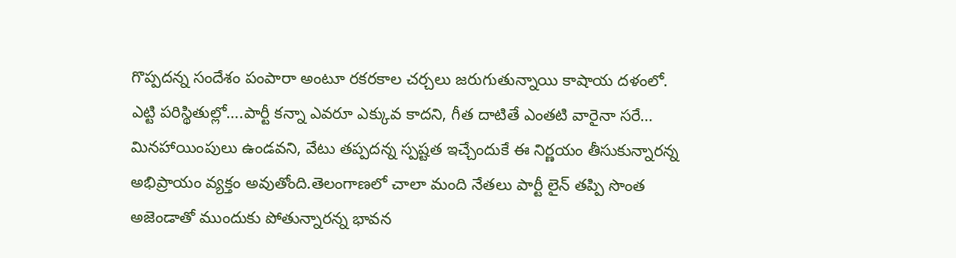గొప్పదన్న సందేశం పంపారా అంటూ రకరకాల చర్చలు జరుగుతున్నాయి కాషాయ దళంలో.
ఎట్టి పరిస్థితుల్లో….పార్టీ కన్నా ఎవరూ ఎక్కువ కాదని, గీత దాటితే ఎంతటి వారైనా సరే… మినహాయింపులు ఉండవని, వేటు తప్పదన్న స్పష్టత ఇచ్చేందుకే ఈ నిర్ణయం తీసుకున్నారన్న అభిప్రాయం వ్యక్తం అవుతోంది.తెలంగాణలో చాలా మంది నేతలు పార్టీ లైన్ తప్పి సొంత అజెండాతో ముందుకు పోతున్నారన్న భావన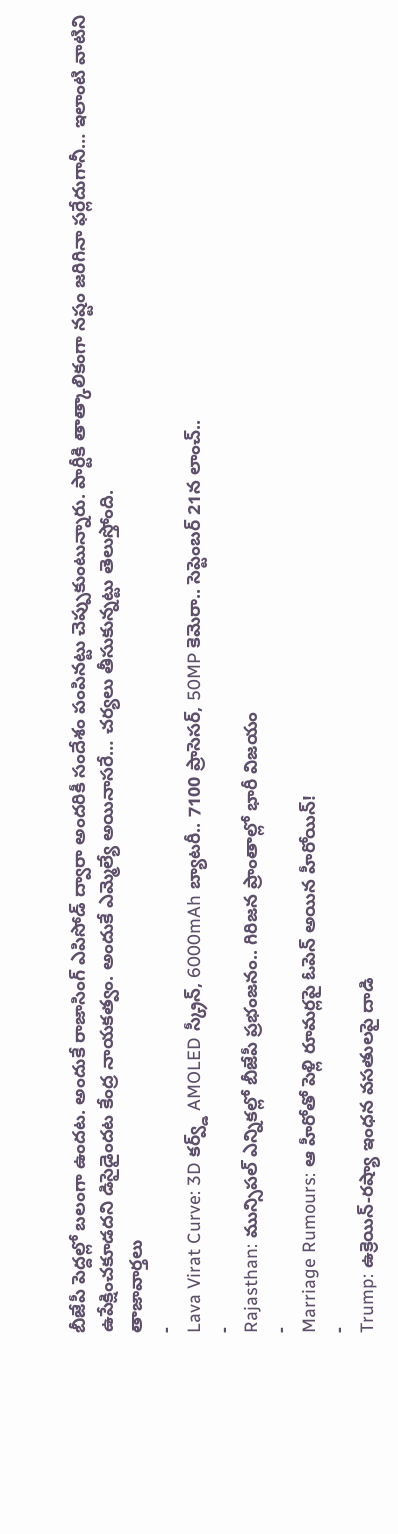బీజేపీ పెద్దల్లో బలంగా ఉందట. అందుకే రాజాసింగ్ ఎపిసోడ్ ద్వారా అందరికీ సందేశం పంపినట్టు చెప్పుకుంటున్నారు. పార్టీకి తాత్కాలికంగా నష్టం జరిగినా ఫర్లేదుగానీ… ఇలాంటి వాటిని ఉపేక్షించకూడదని డిసైడైందట కేంద్ర నాయకత్వం. అందుకే ఎమ్మెల్యే అయినాసరే… చర్యలు తీసుకున్నట్టు తెలుస్తోంది.
తాజావార్తలు
-
Lava Virat Curve: 3D కర్వ్డ్ AMOLED స్క్రీన్, 6000mAh బ్యాటరీ.. 7100 ప్రాసెసర్, 50MP కెమెరా.. సెప్టెంబర్ 21న లాంచ్..
-
Rajasthan: మున్సిపల్ ఎన్నికల్లో బీజేపీ ప్రభంజనం.. గిరిజన ప్రాంతాల్లో భారీ విజయం
-
Marriage Rumours: ఆ హీరోతో పెళ్లి రూమర్లపై ఓపెన్ అయిన హీరోయిన్!
-
Trump: ఉక్రెయిన్-రష్యా ఇంధన వసతులపై దాడి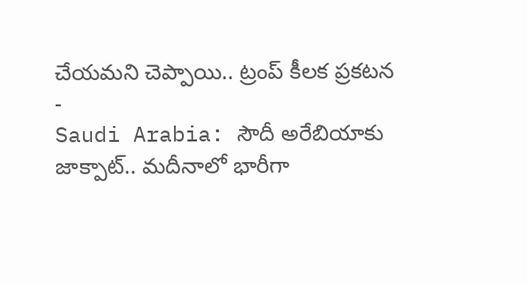చేయమని చెప్పాయి.. ట్రంప్ కీలక ప్రకటన
-
Saudi Arabia: సౌదీ అరేబియాకు జాక్పాట్.. మదీనాలో భారీగా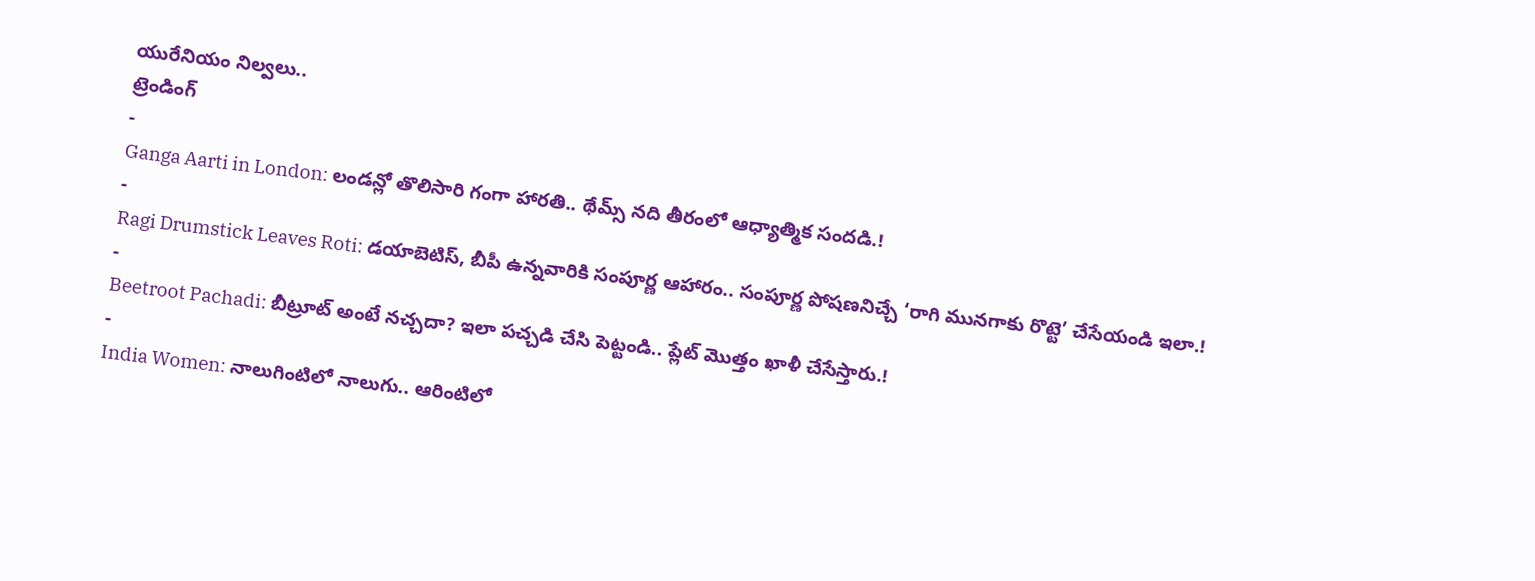యురేనియం నిల్వలు..
ట్రెండింగ్
-
Ganga Aarti in London: లండన్లో తొలిసారి గంగా హారతి.. థేమ్స్ నది తీరంలో ఆధ్యాత్మిక సందడి.!
-
Ragi Drumstick Leaves Roti: డయాబెటిస్, బీపీ ఉన్నవారికి సంపూర్ణ ఆహారం.. సంపూర్ణ పోషణనిచ్చే ‘రాగి మునగాకు రొట్టె’ చేసేయండి ఇలా.!
-
Beetroot Pachadi: బీట్రూట్ అంటే నచ్చదా? ఇలా పచ్చడి చేసి పెట్టండి.. ప్లేట్ మొత్తం ఖాళీ చేసేస్తారు.!
-
India Women: నాలుగింటిలో నాలుగు.. ఆరింటిలో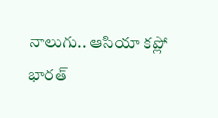నాలుగు.. ఆసియా కప్లో భారత్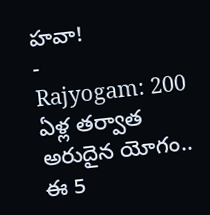హవా!
-
Rajyogam: 200 ఏళ్ల తర్వాత అరుదైన యోగం.. ఈ 5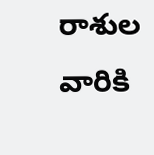రాశుల వారికి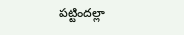పట్టిందల్లా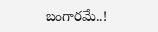బంగారమే..!